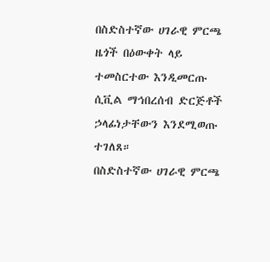በስድስተኛው ሀገራዊ ምርጫ ዜጎች በዕውቀት ላይ ተመስርተው እንዲመርጡ ሲቪል ማኅበረሰብ ድርጅቶች ኃላፊነታቸውን እንደሚወጡ ተገለጸ።
በስድስተኛው ሀገራዊ ምርጫ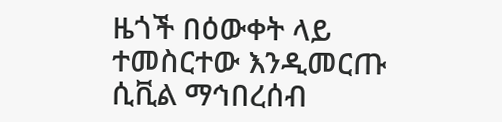ዜጎች በዕውቀት ላይ ተመስርተው እንዲመርጡ ሲቪል ማኅበረሰብ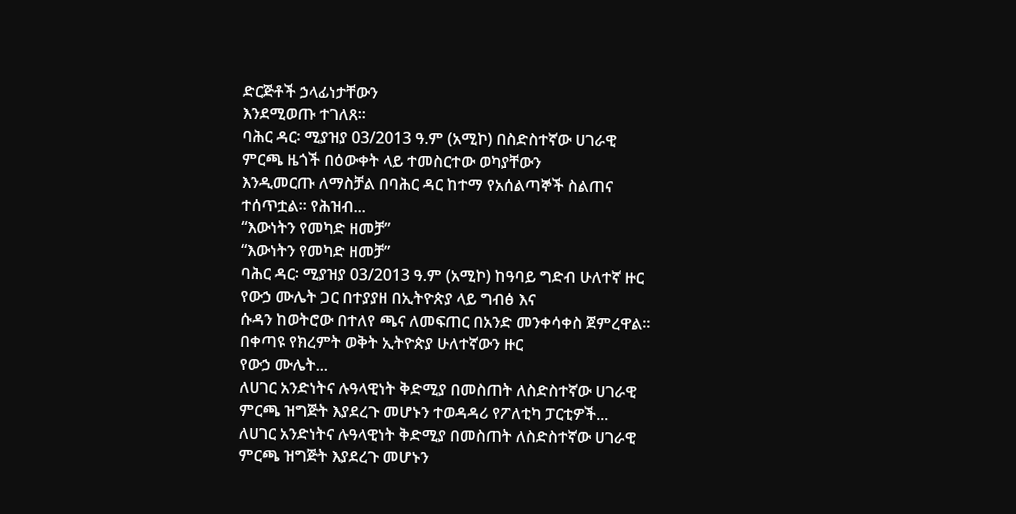ድርጅቶች ኃላፊነታቸውን
እንደሚወጡ ተገለጸ።
ባሕር ዳር፡ ሚያዝያ 03/2013 ዓ.ም (አሚኮ) በስድስተኛው ሀገራዊ ምርጫ ዜጎች በዕውቀት ላይ ተመስርተው ወካያቸውን
እንዲመርጡ ለማስቻል በባሕር ዳር ከተማ የአሰልጣኞች ስልጠና ተሰጥቷል። የሕዝብ...
“እውነትን የመካድ ዘመቻ”
“እውነትን የመካድ ዘመቻ”
ባሕር ዳር፡ ሚያዝያ 03/2013 ዓ.ም (አሚኮ) ከዓባይ ግድብ ሁለተኛ ዙር የውኃ ሙሌት ጋር በተያያዘ በኢትዮጵያ ላይ ግብፅ እና
ሱዳን ከወትሮው በተለየ ጫና ለመፍጠር በአንድ መንቀሳቀስ ጀምረዋል፡፡ በቀጣዩ የክረምት ወቅት ኢትዮጵያ ሁለተኛውን ዙር
የውኃ ሙሌት...
ለሀገር አንድነትና ሉዓላዊነት ቅድሚያ በመስጠት ለስድስተኛው ሀገራዊ ምርጫ ዝግጅት እያደረጉ መሆኑን ተወዳዳሪ የፖለቲካ ፓርቲዎች...
ለሀገር አንድነትና ሉዓላዊነት ቅድሚያ በመስጠት ለስድስተኛው ሀገራዊ ምርጫ ዝግጅት እያደረጉ መሆኑን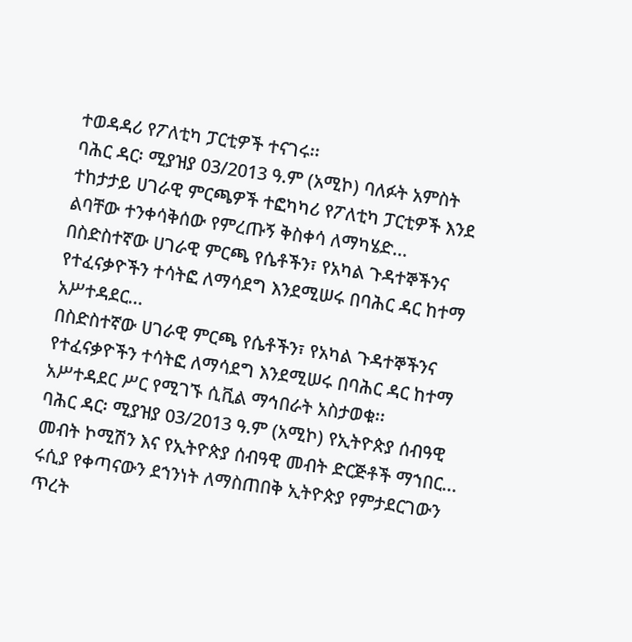ተወዳዳሪ የፖለቲካ ፓርቲዎች ተናገሩ፡፡
ባሕር ዳር፡ ሚያዝያ 03/2013 ዓ.ም (አሚኮ) ባለፉት አምስት ተከታታይ ሀገራዊ ምርጫዎች ተፎካካሪ የፖለቲካ ፓርቲዎች እንደ ልባቸው ተንቀሳቅሰው የምረጡኝ ቅስቀሳ ለማካሄድ...
በስድስተኛው ሀገራዊ ምርጫ የሴቶችን፣ የአካል ጉዳተኞችንና የተፈናቃዮችን ተሳትፎ ለማሳደግ እንደሚሠሩ በባሕር ዳር ከተማ አሥተዳደር...
በስድስተኛው ሀገራዊ ምርጫ የሴቶችን፣ የአካል ጉዳተኞችንና የተፈናቃዮችን ተሳትፎ ለማሳደግ እንደሚሠሩ በባሕር ዳር ከተማ አሥተዳደር ሥር የሚገኙ ሲቪል ማኅበራት አስታወቁ፡፡
ባሕር ዳር፡ ሚያዝያ 03/2013 ዓ.ም (አሚኮ) የኢትዮጵያ ሰብዓዊ መብት ኮሚሽን እና የኢትዮጵያ ሰብዓዊ መብት ድርጅቶች ማኀበር...
ሩሲያ የቀጣናውን ደኀንነት ለማስጠበቅ ኢትዮጵያ የምታደርገውን ጥረት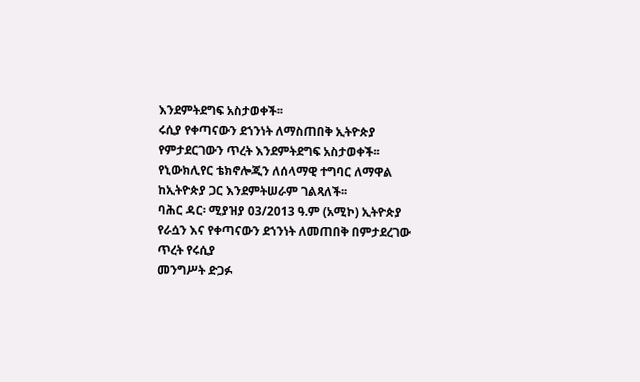እንደምትደግፍ አስታወቀች፡፡
ሩሲያ የቀጣናውን ደኀንነት ለማስጠበቅ ኢትዮጵያ የምታደርገውን ጥረት እንደምትደግፍ አስታወቀች፡፡
የኒውክሊየር ቴክኖሎጂን ለሰላማዊ ተግባር ለማዋል ከኢትዮጵያ ጋር እንደምትሠራም ገልጻለች፡፡
ባሕር ዳር፡ ሚያዝያ 03/2013 ዓ.ም (አሚኮ) ኢትዮጵያ የራሷን እና የቀጣናውን ደኀንነት ለመጠበቅ በምታደረገው ጥረት የሩሲያ
መንግሥት ድጋፉ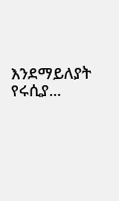እንደማይለያት የሩሲያ...